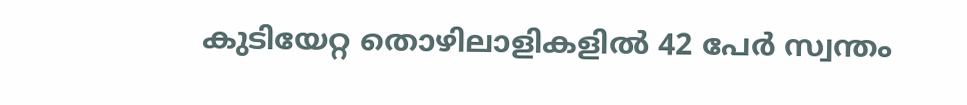കുടിയേറ്റ തൊഴിലാളികളില്‍ 42 പേര്‍ സ്വന്തം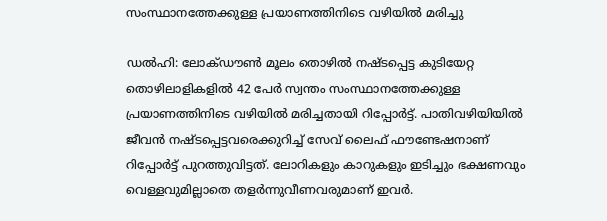സംസ്ഥാനത്തേക്കുള്ള പ്രയാണത്തിനിടെ വഴിയില്‍ മരിച്ചു

ഡല്‍ഹി: ലോക്ഡൗണ്‍ മൂലം തൊഴില്‍ നഷ്ടപ്പെട്ട കുടിയേറ്റ തൊഴിലാളികളില്‍ 42 പേര്‍ സ്വന്തം സംസ്ഥാനത്തേക്കുള്ള പ്രയാണത്തിനിടെ വഴിയില്‍ മരിച്ചതായി റിപ്പോര്‍ട്ട്. പാതിവഴിയിയില്‍ ജീവന്‍ നഷ്ടപ്പെട്ടവരെക്കുറിച്ച് സേവ് ലൈഫ് ഫൗണ്ടേഷനാണ് റിപ്പോര്‍ട്ട് പുറത്തുവിട്ടത്. ലോറികളും കാറുകളും ഇടിച്ചും ഭക്ഷണവും വെള്ളവുമില്ലാതെ തളര്‍ന്നുവീണവരുമാണ് ഇവര്‍.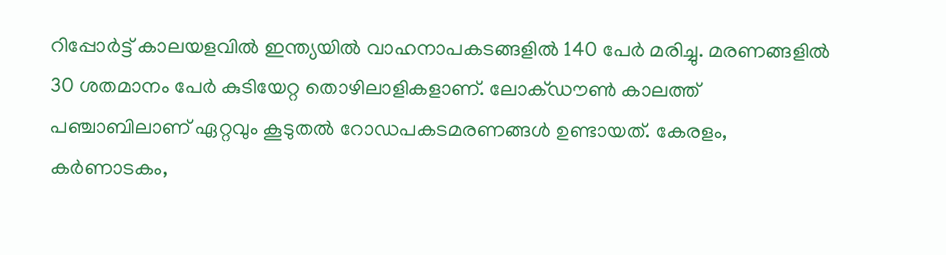റിപ്പോര്‍ട്ട് കാലയളവില്‍ ഇന്ത്യയില്‍ വാഹനാപകടങ്ങളില്‍ 140 പേര്‍ മരിച്ചു. മരണങ്ങളില്‍ 30 ശതമാനം പേര്‍ കുടിയേറ്റ തൊഴിലാളികളാണ്. ലോക്ഡൗണ്‍ കാലത്ത് പഞ്ചാബിലാണ് ഏറ്റവും കൂടുതല്‍ റോഡപകടമരണങ്ങള്‍ ഉണ്ടായത്. കേരളം, കര്‍ണാടകം,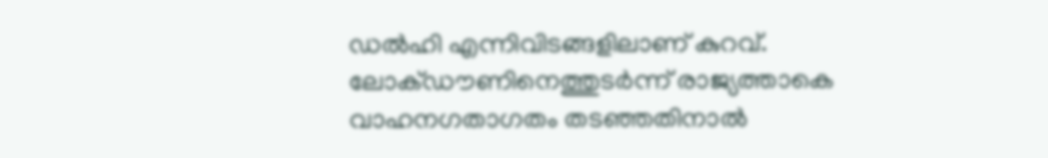ഡല്‍ഹി എന്നിവിടങ്ങളിലാണ് കുറവ്. ലോക്ഡൗണിനെത്തുടര്‍ന്ന് രാജ്യത്താകെ വാഹനഗതാഗതം തടഞ്ഞതിനാല്‍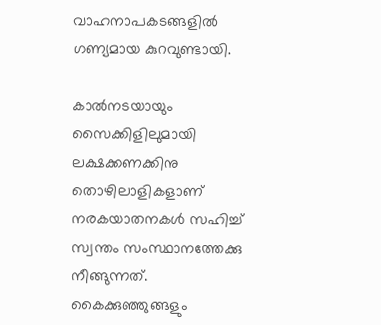വാഹനാപകടങ്ങളില്‍ ഗണ്യമായ കുറവുണ്ടായി.

കാല്‍നടയായും സൈക്കിളിലുമായി ലക്ഷക്കണക്കിനു തൊഴിലാളികളാണ് നരകയാതനകള്‍ സഹിച്ച് സ്വന്തം സംസ്ഥാനത്തേക്കു നീങ്ങുന്നത്. കൈക്കുഞ്ഞുങ്ങളും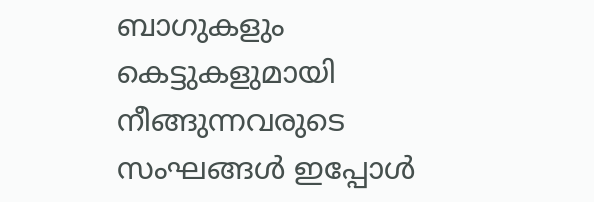ബാഗുകളും കെട്ടുകളുമായി നീങ്ങുന്നവരുടെ സംഘങ്ങള്‍ ഇപ്പോള്‍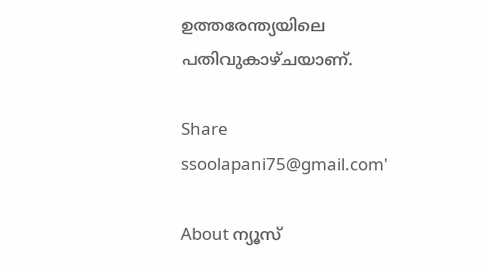ഉത്തരേന്ത്യയിലെ പതിവുകാഴ്ചയാണ്.

Share
ssoolapani75@gmail.com'

About ന്യൂസ്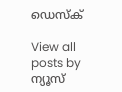ഡെസ്ക്

View all posts by ന്യൂസ്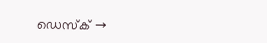ഡെസ്ക് →